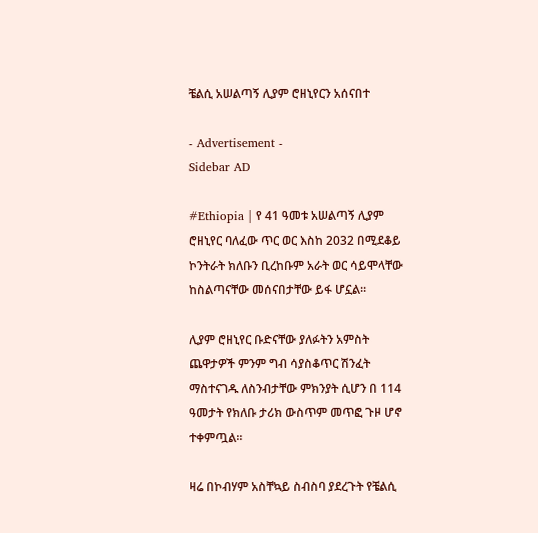ቼልሲ አሠልጣኝ ሊያም ሮዘኒየርን አሰናበተ

- Advertisement -
Sidebar AD

#Ethiopia | የ 41 ዓመቱ አሠልጣኝ ሊያም ሮዘኒየር ባለፈው ጥር ወር እስከ 2032 በሚደቆይ ኮንትራት ክለቡን ቢረከቡም አራት ወር ሳይሞላቸው ከስልጣናቸው መሰናበታቸው ይፋ ሆኗል።

ሊያም ሮዘኒየር ቡድናቸው ያለፉትን አምስት ጨዋታዎች ምንም ግብ ሳያስቆጥር ሽንፈት ማስተናገዱ ለስንብታቸው ምክንያት ሲሆን በ 114 ዓመታት የክለቡ ታሪክ ውስጥም መጥፎ ጉዞ ሆኖ ተቀምጧል።

ዛሬ በኮብሃም አስቸኳይ ስብስባ ያደረጉት የቼልሲ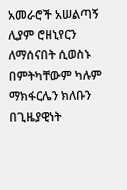አመራሮች አሠልጣኝ ሊያም ሮዘኒየርን ለማሰናበት ሲወስኑ በምትካቸውም ካሉም ማክፋርሌን ክለቡን በጊዜያዊነት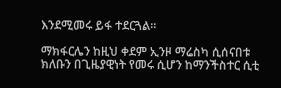እንደሚመሩ ይፋ ተደርጓል።

ማክፋርሌን ከዚህ ቀደም ኢንዞ ማሬስካ ሲሰናበቱ ክለቡን በጊዜያዊነት የመሩ ሲሆን ከማንችስተር ሲቲ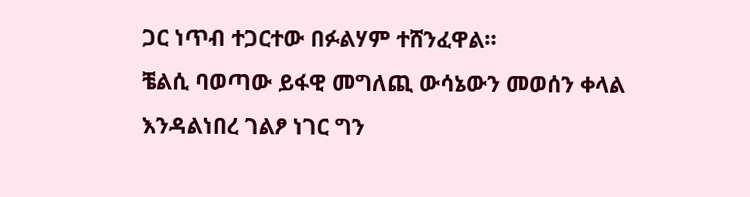ጋር ነጥብ ተጋርተው በፉልሃም ተሸንፈዋል።
ቼልሲ ባወጣው ይፋዊ መግለጪ ውሳኔውን መወሰን ቀላል እንዳልነበረ ገልፆ ነገር ግን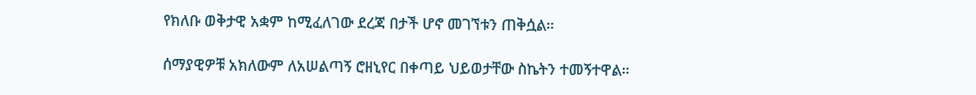የክለቡ ወቅታዊ አቋም ከሚፈለገው ደረጃ በታች ሆኖ መገኘቱን ጠቅሷል።

ሰማያዊዎቹ አክለውም ለአሠልጣኝ ሮዘኒየር በቀጣይ ህይወታቸው ስኬትን ተመኝተዋል።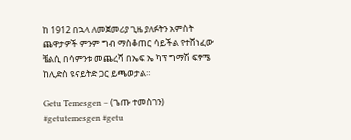ከ 1912 በኋላ ለመጀመሪያ ጊዜ ያለፉትን አምስት ጨዋታዎች ምንም ግብ ማስቆጠር ሳይችል የተሸነፈው ቼልሲ በሳምንቱ መጨረሻ በኤፍ ኤ ካፕ ግማሽ ፍፃሜ ከሊድስ ዩናይትድ ጋር ይጫወታል።

Getu Temesgen – (ጌጡ ተመስገን)
#getutemesgen #getu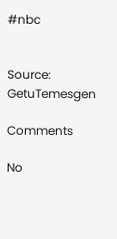#nbc


Source: GetuTemesgen

Comments

No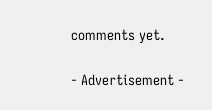comments yet.

- Advertisement -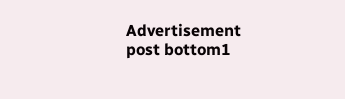Advertisement post bottom1